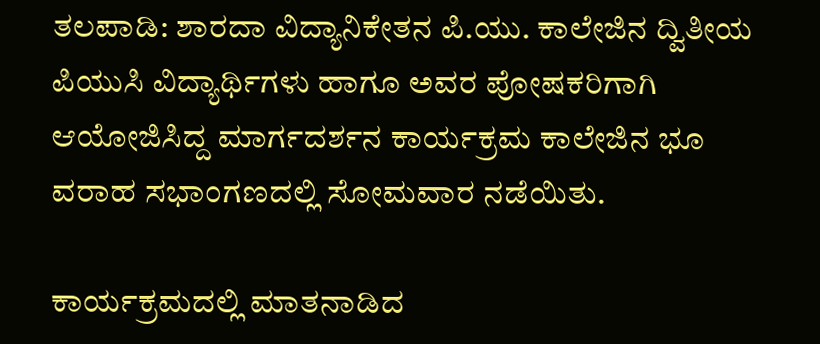ತಲಪಾಡಿ: ಶಾರದಾ ವಿದ್ಯಾನಿಕೇತನ ಪಿ.ಯು. ಕಾಲೇಜಿನ ದ್ವಿತೀಯ ಪಿಯುಸಿ ವಿದ್ಯಾರ್ಥಿಗಳು ಹಾಗೂ ಅವರ ಪೋಷಕರಿಗಾಗಿ ಆಯೋಜಿಸಿದ್ದ ಮಾರ್ಗದರ್ಶನ ಕಾರ್ಯಕ್ರಮ ಕಾಲೇಜಿನ ಭೂ ವರಾಹ ಸಭಾಂಗಣದಲ್ಲಿ ಸೋಮವಾರ ನಡೆಯಿತು.

ಕಾರ್ಯಕ್ರಮದಲ್ಲಿ ಮಾತನಾಡಿದ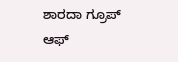ಶಾರದಾ ಗ್ರೂಪ್ ಆಫ್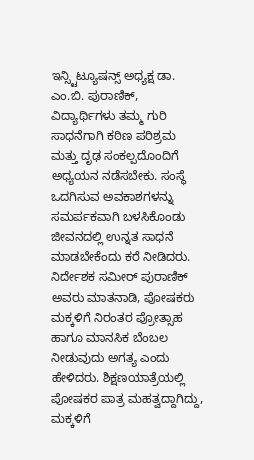ಇನ್ಸ್ಟಿಟ್ಯೂಷನ್ಸ್ ಅಧ್ಯಕ್ಷ ಡಾ. ಎಂ.ಬಿ. ಪುರಾಣಿಕ್, ವಿದ್ಯಾರ್ಥಿಗಳು ತಮ್ಮ ಗುರಿ ಸಾಧನೆಗಾಗಿ ಕಠಿಣ ಪರಿಶ್ರಮ ಮತ್ತು ದೃಢ ಸಂಕಲ್ಪದೊಂದಿಗೆ ಅಧ್ಯಯನ ನಡೆಸಬೇಕು. ಸಂಸ್ಥೆ ಒದಗಿಸುವ ಅವಕಾಶಗಳನ್ನು ಸಮರ್ಪಕವಾಗಿ ಬಳಸಿಕೊಂಡು ಜೀವನದಲ್ಲಿ ಉನ್ನತ ಸಾಧನೆ ಮಾಡಬೇಕೆಂದು ಕರೆ ನೀಡಿದರು.
ನಿರ್ದೇಶಕ ಸಮೀರ್ ಪುರಾಣಿಕ್ ಅವರು ಮಾತನಾಡಿ, ಪೋಷಕರು ಮಕ್ಕಳಿಗೆ ನಿರಂತರ ಪ್ರೋತ್ಸಾಹ ಹಾಗೂ ಮಾನಸಿಕ ಬೆಂಬಲ ನೀಡುವುದು ಅಗತ್ಯ ಎಂದು ಹೇಳಿದರು. ಶಿಕ್ಷಣಯಾತ್ರೆಯಲ್ಲಿ ಪೋಷಕರ ಪಾತ್ರ ಮಹತ್ವದ್ದಾಗಿದ್ದು, ಮಕ್ಕಳಿಗೆ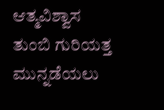ಆತ್ಮವಿಶ್ವಾಸ ತುಂಬಿ ಗುರಿಯತ್ತ ಮುನ್ನಡೆಯಲು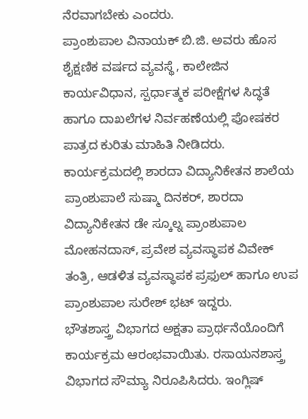ನೆರವಾಗಬೇಕು ಎಂದರು.
ಪ್ರಾಂಶುಪಾಲ ವಿನಾಯಕ್ ಬಿ.ಜಿ. ಅವರು ಹೊಸ ಶೈಕ್ಷಣಿಕ ವರ್ಷದ ವ್ಯವಸ್ಥೆ, ಕಾಲೇಜಿನ ಕಾರ್ಯವಿಧಾನ, ಸ್ಪರ್ಧಾತ್ಮಕ ಪರೀಕ್ಷೆಗಳ ಸಿದ್ಧತೆ ಹಾಗೂ ದಾಖಲೆಗಳ ನಿರ್ವಹಣೆಯಲ್ಲಿ ಪೋಷಕರ ಪಾತ್ರದ ಕುರಿತು ಮಾಹಿತಿ ನೀಡಿದರು.
ಕಾರ್ಯಕ್ರಮದಲ್ಲಿ ಶಾರದಾ ವಿದ್ಯಾನಿಕೇತನ ಶಾಲೆಯ ಪ್ರಾಂಶುಪಾಲೆ ಸುಷ್ಮಾ ದಿನಕರ್, ಶಾರದಾ ವಿದ್ಯಾನಿಕೇತನ ಡೇ ಸ್ಕೂಲ್ನ ಪ್ರಾಂಶುಪಾಲ ಮೋಹನದಾಸ್, ಪ್ರವೇಶ ವ್ಯವಸ್ಥಾಪಕ ವಿವೇಕ್ ತಂತ್ರಿ, ಆಡಳಿತ ವ್ಯವಸ್ಥಾಪಕ ಪ್ರಫುಲ್ ಹಾಗೂ ಉಪ ಪ್ರಾಂಶುಪಾಲ ಸುರೇಶ್ ಭಟ್ ಇದ್ದರು.
ಭೌತಶಾಸ್ತ್ರ ವಿಭಾಗದ ಅಕ್ಷತಾ ಪ್ರಾರ್ಥನೆಯೊಂದಿಗೆ ಕಾರ್ಯಕ್ರಮ ಆರಂಭವಾಯಿತು. ರಸಾಯನಶಾಸ್ತ್ರ ವಿಭಾಗದ ಸೌಮ್ಯಾ ನಿರೂಪಿಸಿದರು. ಇಂಗ್ಲಿಷ್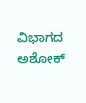ವಿಭಾಗದ ಅಶೋಕ್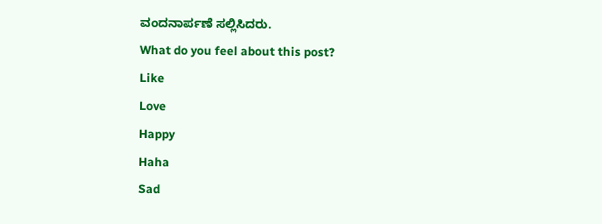ವಂದನಾರ್ಪಣೆ ಸಲ್ಲಿಸಿದರು.
What do you feel about this post?
Like
Love
Happy
Haha
Sad